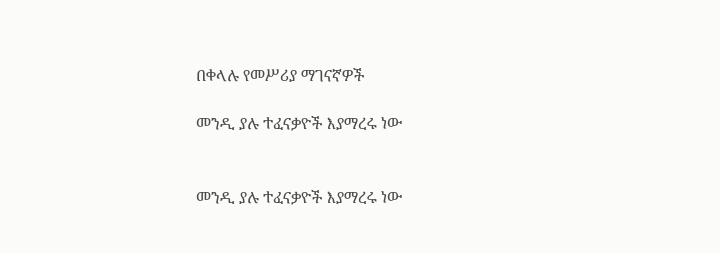በቀላሉ የመሥሪያ ማገናኛዎች

መንዲ ያሉ ተፈናቃዮች እያማረሩ ነው


መንዲ ያሉ ተፈናቃዮች እያማረሩ ነው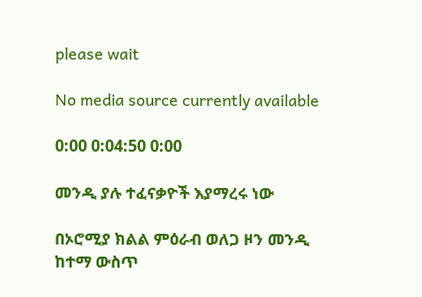please wait

No media source currently available

0:00 0:04:50 0:00

መንዲ ያሉ ተፈናቃዮች እያማረሩ ነው

በኦሮሚያ ክልል ምዕራብ ወለጋ ዞን መንዲ ከተማ ውስጥ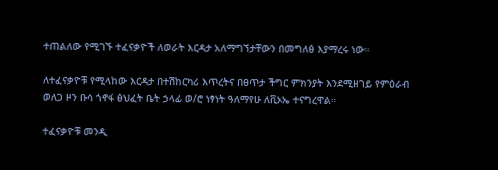ተጠልለው የሚገኙ ተፈናቃዮች ለወራት እርዳታ አለማግኘታቸውን በመግለፅ እያማረሩ ነው።

ለተፈናቃዮቹ የሚላከው እርዳታ በተሽከርካሪ እጥረትና በፀጥታ ችግር ምክንያት እንደሚዘገይ የምዕራብ ወለጋ ዞን ቡሳ ጎኖፋ ፅህፈት ቤት ኃላፊ ወ/ሮ ነፃነት ዓለማየሁ ለቪኦኤ ተናግረዋል።

ተፈናቃዮቹ መንዲ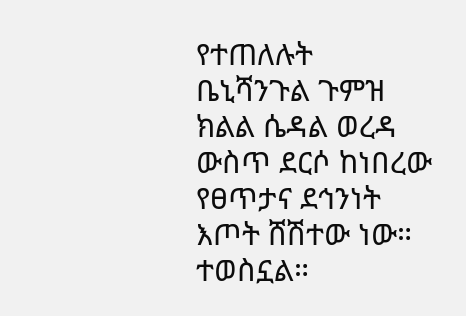የተጠለሉት ቤኒሻንጉል ጉምዝ ክልል ሴዳል ወረዳ ውስጥ ደርሶ ከነበረው የፀጥታና ደኅንነት እጦት ሸሽተው ነው። ተወስኗል።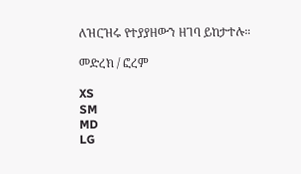ለዝርዝሩ የተያያዘውን ዘገባ ይከታተሉ።

መድረክ / ፎረም

XS
SM
MD
LG